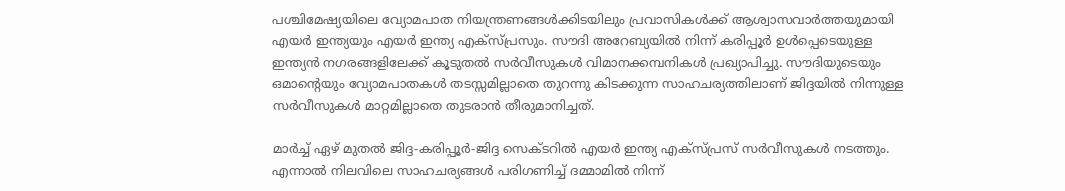പശ്ചിമേഷ്യയിലെ വ്യോമപാത നിയന്ത്രണങ്ങൾക്കിടയിലും പ്രവാസികൾക്ക് ആശ്വാസവാർത്തയുമായി എയർ ഇന്ത്യയും എയർ ഇന്ത്യ എക്സ്പ്രസും. സൗദി അറേബ്യയിൽ നിന്ന് കരിപ്പൂർ ഉൾപ്പെടെയുള്ള ഇന്ത്യൻ നഗരങ്ങളിലേക്ക് കൂടുതൽ സർവീസുകൾ വിമാനക്കമ്പനികൾ പ്രഖ്യാപിച്ചു. സൗദിയുടെയും ഒമാന്റെയും വ്യോമപാതകൾ തടസ്സമില്ലാതെ തുറന്നു കിടക്കുന്ന സാഹചര്യത്തിലാണ് ജിദ്ദയിൽ നിന്നുള്ള സർവീസുകൾ മാറ്റമില്ലാതെ തുടരാൻ തീരുമാനിച്ചത്.

മാർച്ച് ഏഴ് മുതൽ ജിദ്ദ-കരിപ്പൂർ-ജിദ്ദ സെക്ടറിൽ എയർ ഇന്ത്യ എക്സ്പ്രസ് സർവീസുകൾ നടത്തും. എന്നാൽ നിലവിലെ സാഹചര്യങ്ങൾ പരിഗണിച്ച് ദമ്മാമിൽ നിന്ന്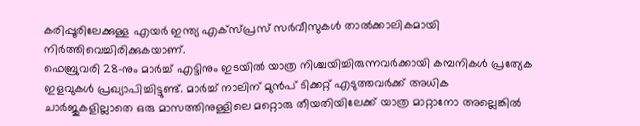കരിപ്പൂരിലേക്കുള്ള എയർ ഇന്ത്യ എക്സ്പ്രസ് സർവീസുകൾ താൽക്കാലികമായി നിർത്തിവെച്ചിരിക്കുകയാണ്.
ഫെബ്രുവരി 28-നും മാർച്ച് എട്ടിനും ഇടയിൽ യാത്ര നിശ്ചയിച്ചിരുന്നവർക്കായി കമ്പനികൾ പ്രത്യേക ഇളവുകൾ പ്രഖ്യാപിച്ചിട്ടുണ്ട്. മാർച്ച് നാലിന് മുൻപ് ടിക്കറ്റ് എടുത്തവർക്ക് അധിക ചാർജുകളില്ലാതെ ഒരു മാസത്തിനുള്ളിലെ മറ്റൊരു തീയതിയിലേക്ക് യാത്ര മാറ്റാനോ അല്ലെങ്കിൽ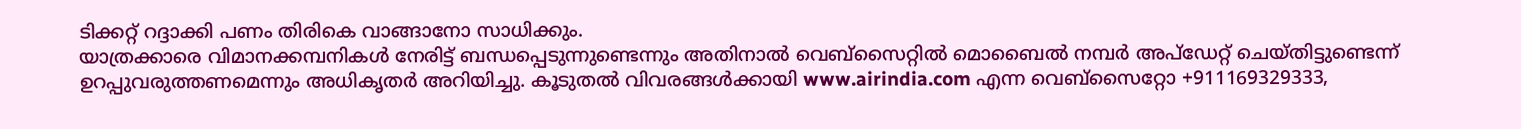ടിക്കറ്റ് റദ്ദാക്കി പണം തിരികെ വാങ്ങാനോ സാധിക്കും.
യാത്രക്കാരെ വിമാനക്കമ്പനികൾ നേരിട്ട് ബന്ധപ്പെടുന്നുണ്ടെന്നും അതിനാൽ വെബ്സൈറ്റിൽ മൊബൈൽ നമ്പർ അപ്ഡേറ്റ് ചെയ്തിട്ടുണ്ടെന്ന് ഉറപ്പുവരുത്തണമെന്നും അധികൃതർ അറിയിച്ചു. കൂടുതൽ വിവരങ്ങൾക്കായി www.airindia.com എന്ന വെബ്സൈറ്റോ +911169329333,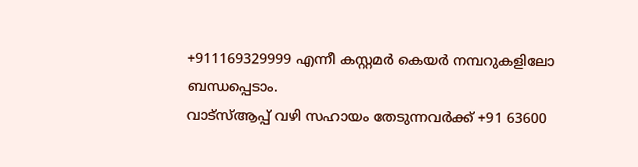+911169329999 എന്നീ കസ്റ്റമർ കെയർ നമ്പറുകളിലോ ബന്ധപ്പെടാം.
വാട്സ്ആപ്പ് വഴി സഹായം തേടുന്നവർക്ക് +91 63600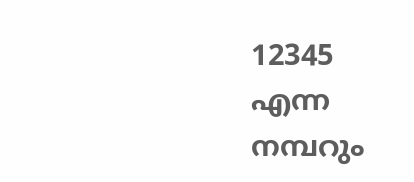12345 എന്ന നമ്പറും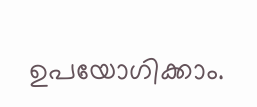ഉപയോഗിക്കാം.